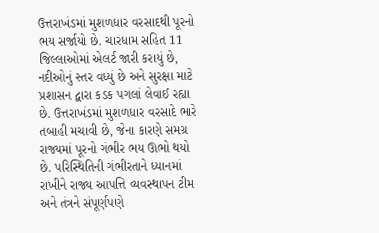ઉત્તરાખંડમાં મુશળધાર વરસાદથી પૂરનો ભય સર્જાયો છે. ચારધામ સહિત 11 જિલ્લાઓમાં એલર્ટ જારી કરાયું છે, નદીઓનું સ્તર વધ્યું છે અને સુરક્ષા માટે પ્રશાસન દ્વારા કડક પગલાં લેવાઈ રહ્યા છે. ઉત્તરાખંડમાં મુશળધાર વરસાદે ભારે તબાહી મચાવી છે, જેના કારણે સમગ્ર રાજ્યમાં પૂરનો ગંભીર ભય ઊભો થયો છે. પરિસ્થિતિની ગંભીરતાને ધ્યાનમાં રાખીને રાજ્ય આપત્તિ વ્યવસ્થાપન ટીમ અને તંત્રને સંપૂર્ણપણે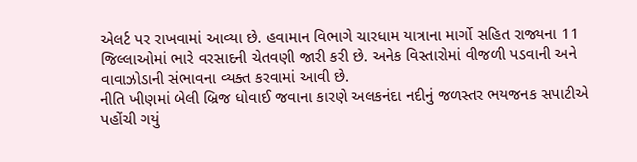એલર્ટ પર રાખવામાં આવ્યા છે. હવામાન વિભાગે ચારધામ યાત્રાના માર્ગો સહિત રાજ્યના 11 જિલ્લાઓમાં ભારે વરસાદની ચેતવણી જારી કરી છે. અનેક વિસ્તારોમાં વીજળી પડવાની અને વાવાઝોડાની સંભાવના વ્યક્ત કરવામાં આવી છે.
નીતિ ખીણમાં બેલી બ્રિજ ધોવાઈ જવાના કારણે અલકનંદા નદીનું જળસ્તર ભયજનક સપાટીએ પહોંચી ગયું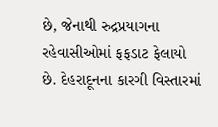છે, જેનાથી રુદ્રપ્રયાગના રહેવાસીઓમાં ફફડાટ ફેલાયો છે. દેહરાદૂનના કારગી વિસ્તારમાં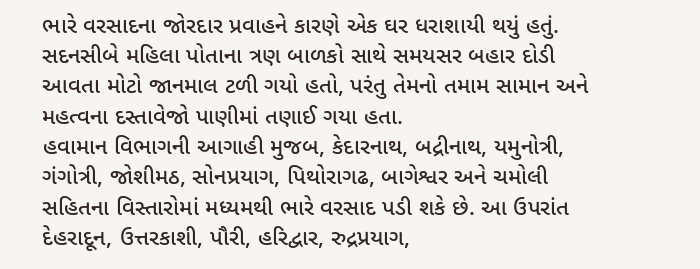ભારે વરસાદના જોરદાર પ્રવાહને કારણે એક ઘર ધરાશાયી થયું હતું. સદનસીબે મહિલા પોતાના ત્રણ બાળકો સાથે સમયસર બહાર દોડી આવતા મોટો જાનમાલ ટળી ગયો હતો, પરંતુ તેમનો તમામ સામાન અને મહત્વના દસ્તાવેજો પાણીમાં તણાઈ ગયા હતા.
હવામાન વિભાગની આગાહી મુજબ, કેદારનાથ, બદ્રીનાથ, યમુનોત્રી, ગંગોત્રી, જોશીમઠ, સોનપ્રયાગ, પિથોરાગઢ, બાગેશ્વર અને ચમોલી સહિતના વિસ્તારોમાં મધ્યમથી ભારે વરસાદ પડી શકે છે. આ ઉપરાંત દેહરાદૂન, ઉત્તરકાશી, પૌરી, હરિદ્વાર, રુદ્રપ્રયાગ,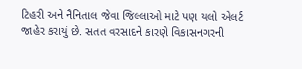ટિહરી અને નૈનિતાલ જેવા જિલ્લાઓ માટે પણ યલો એલર્ટ જાહેર કરાયું છે. સતત વરસાદને કારણે વિકાસનગરની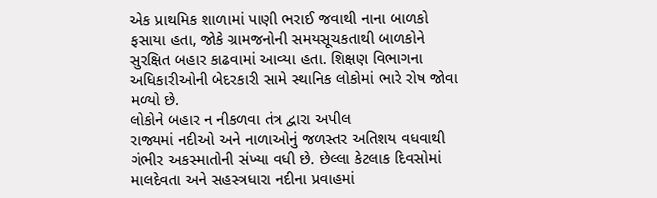એક પ્રાથમિક શાળામાં પાણી ભરાઈ જવાથી નાના બાળકો ફસાયા હતા, જોકે ગ્રામજનોની સમયસૂચકતાથી બાળકોને સુરક્ષિત બહાર કાઢવામાં આવ્યા હતા. શિક્ષણ વિભાગના અધિકારીઓની બેદરકારી સામે સ્થાનિક લોકોમાં ભારે રોષ જોવા મળ્યો છે.
લોકોને બહાર ન નીકળવા તંત્ર દ્વારા અપીલ
રાજ્યમાં નદીઓ અને નાળાઓનું જળસ્તર અતિશય વધવાથી ગંભીર અકસ્માતોની સંખ્યા વધી છે. છેલ્લા કેટલાક દિવસોમાં માલદેવતા અને સહસ્ત્રધારા નદીના પ્રવાહમાં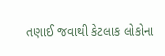તણાઈ જવાથી કેટલાક લોકોના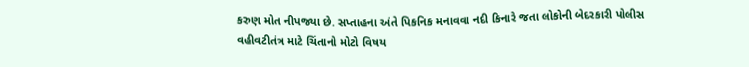કરુણ મોત નીપજ્યા છે. સપ્તાહના અંતે પિકનિક મનાવવા નદી કિનારે જતા લોકોની બેદરકારી પોલીસ વહીવટીતંત્ર માટે ચિંતાનો મોટો વિષય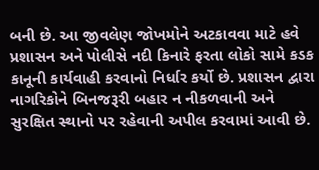બની છે. આ જીવલેણ જોખમોને અટકાવવા માટે હવે પ્રશાસન અને પોલીસે નદી કિનારે ફરતા લોકો સામે કડક કાનૂની કાર્યવાહી કરવાનો નિર્ધાર કર્યો છે. પ્રશાસન દ્વારા નાગરિકોને બિનજરૂરી બહાર ન નીકળવાની અને સુરક્ષિત સ્થાનો પર રહેવાની અપીલ કરવામાં આવી છે.